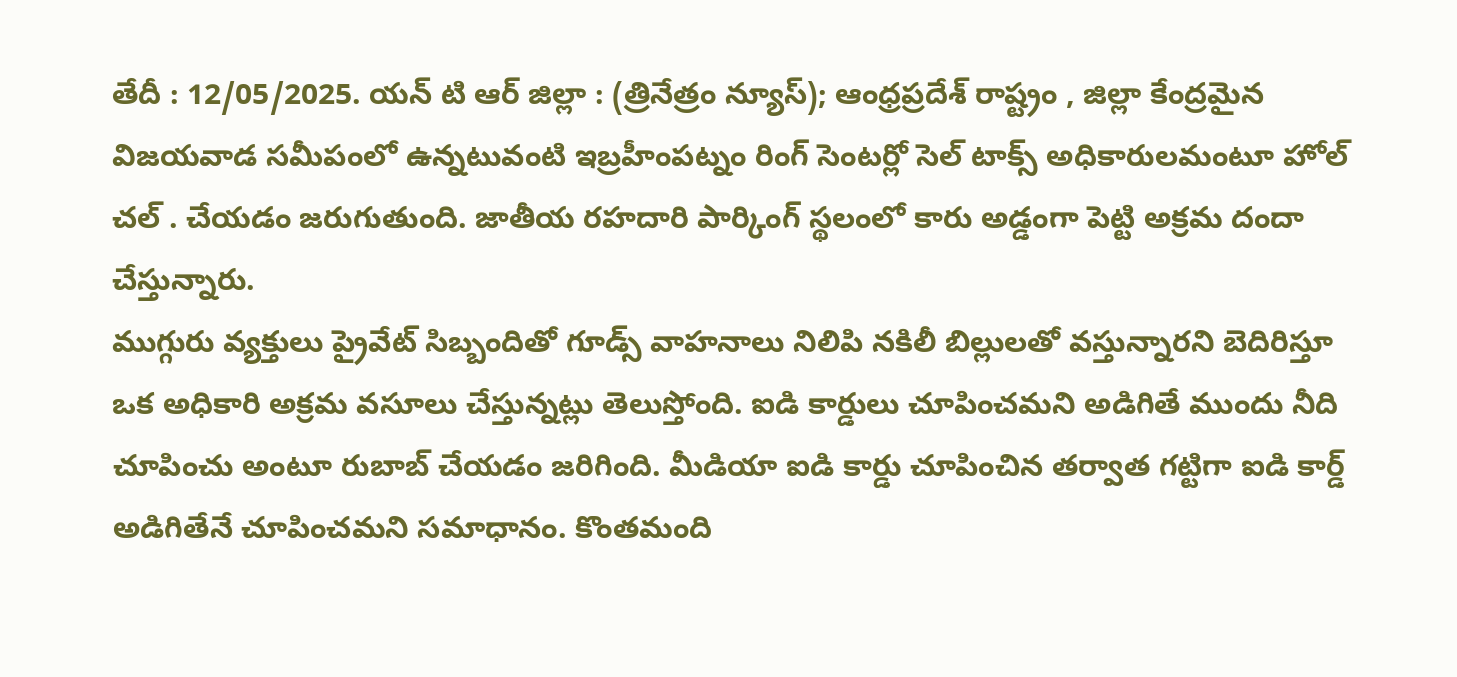తేదీ : 12/05/2025. యన్ టి ఆర్ జిల్లా : (త్రినేత్రం న్యూస్); ఆంధ్రప్రదేశ్ రాష్ట్రం , జిల్లా కేంద్రమైన విజయవాడ సమీపంలో ఉన్నటువంటి ఇబ్రహీంపట్నం రింగ్ సెంటర్లో సెల్ టాక్స్ అధికారులమంటూ హోల్ చల్ . చేయడం జరుగుతుంది. జాతీయ రహదారి పార్కింగ్ స్థలంలో కారు అడ్డంగా పెట్టి అక్రమ దందా చేస్తున్నారు.
ముగ్గురు వ్యక్తులు ప్రైవేట్ సిబ్బందితో గూడ్స్ వాహనాలు నిలిపి నకిలీ బిల్లులతో వస్తున్నారని బెదిరిస్తూ ఒక అధికారి అక్రమ వసూలు చేస్తున్నట్లు తెలుస్తోంది. ఐడి కార్డులు చూపించమని అడిగితే ముందు నీది చూపించు అంటూ రుబాబ్ చేయడం జరిగింది. మీడియా ఐడి కార్డు చూపించిన తర్వాత గట్టిగా ఐడి కార్డ్ అడిగితేనే చూపించమని సమాధానం. కొంతమంది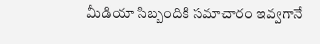మీడియా సిబ్బందికి సమాచారం ఇవ్వగానే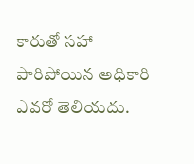కారుతో సహా పారిపోయిన అధికారి ఎవరో తెలియదు.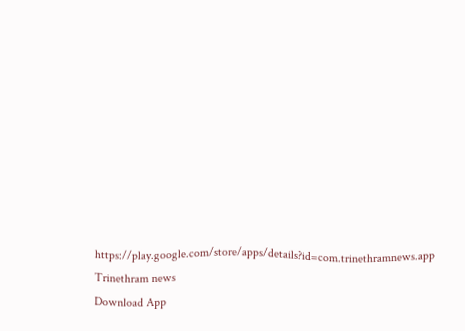https://play.google.com/store/apps/details?id=com.trinethramnews.app
Trinethram news
Download App